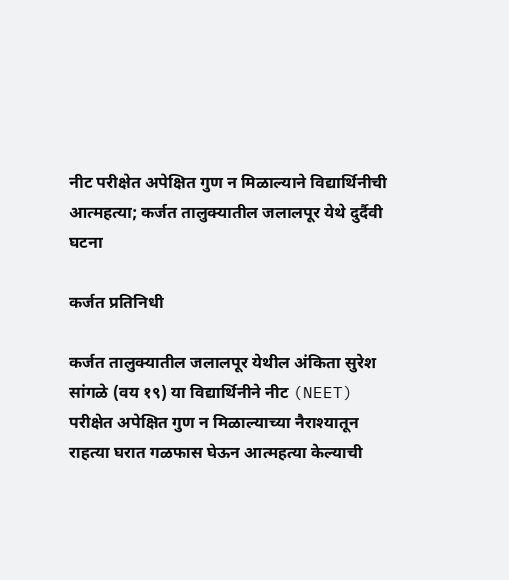नीट परीक्षेत अपेक्षित गुण न मिळाल्याने विद्यार्थिनीची आत्महत्या; कर्जत तालुक्यातील जलालपूर येथे दुर्दैवी घटना

कर्जत प्रतिनिधी

कर्जत तालुक्यातील जलालपूर येथील अंकिता सुरेश सांगळे (वय १९) या विद्यार्थिनीने नीट (NEET) परीक्षेत अपेक्षित गुण न मिळाल्याच्या नैराश्यातून राहत्या घरात गळफास घेऊन आत्महत्या केल्याची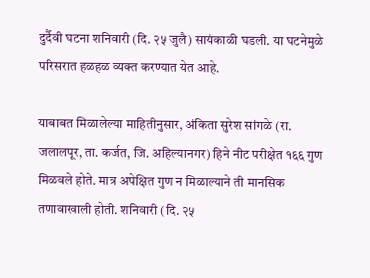दुर्दैवी घटना शनिवारी (दि. २५ जुलै) सायंकाळी घडली. या घटनेमुळे परिसरात हळहळ व्यक्त करण्यात येत आहे.

याबाबत मिळालेल्या माहितीनुसार, अंकिता सुरेश सांगळे (रा. जलालपूर, ता. कर्जत, जि. अहिल्यानगर) हिने नीट परीक्षेत १६६ गुण मिळवले होते. मात्र अपेक्षित गुण न मिळाल्याने ती मानसिक तणावाखाली होती. शनिवारी (दि. २५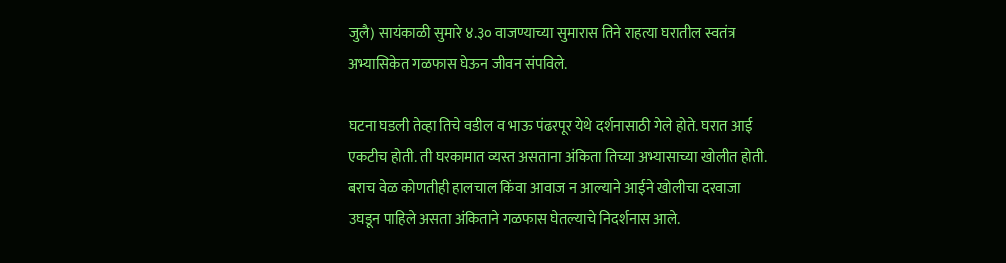जुलै) सायंकाळी सुमारे ४.३० वाजण्याच्या सुमारास तिने राहत्या घरातील स्वतंत्र अभ्यासिकेत गळफास घेऊन जीवन संपविले.

घटना घडली तेव्हा तिचे वडील व भाऊ पंढरपूर येथे दर्शनासाठी गेले होते. घरात आई एकटीच होती. ती घरकामात व्यस्त असताना अंकिता तिच्या अभ्यासाच्या खोलीत होती. बराच वेळ कोणतीही हालचाल किंवा आवाज न आल्याने आईने खोलीचा दरवाजा उघडून पाहिले असता अंकिताने गळफास घेतल्याचे निदर्शनास आले.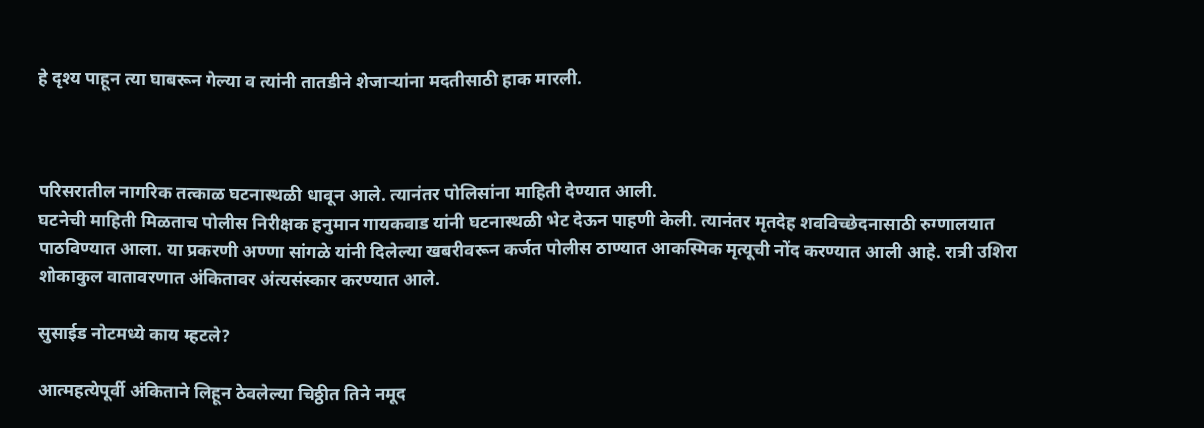हे दृश्य पाहून त्या घाबरून गेल्या व त्यांनी तातडीने शेजाऱ्यांना मदतीसाठी हाक मारली.



परिसरातील नागरिक तत्काळ घटनास्थळी धावून आले. त्यानंतर पोलिसांना माहिती देण्यात आली.
घटनेची माहिती मिळताच पोलीस निरीक्षक हनुमान गायकवाड यांनी घटनास्थळी भेट देऊन पाहणी केली. त्यानंतर मृतदेह शवविच्छेदनासाठी रुग्णालयात पाठविण्यात आला. या प्रकरणी अण्णा सांगळे यांनी दिलेल्या खबरीवरून कर्जत पोलीस ठाण्यात आकस्मिक मृत्यूची नोंद करण्यात आली आहे. रात्री उशिरा शोकाकुल वातावरणात अंकितावर अंत्यसंस्कार करण्यात आले.

सुसाईड नोटमध्ये काय म्हटले?

आत्महत्येपूर्वी अंकिताने लिहून ठेवलेल्या चिठ्ठीत तिने नमूद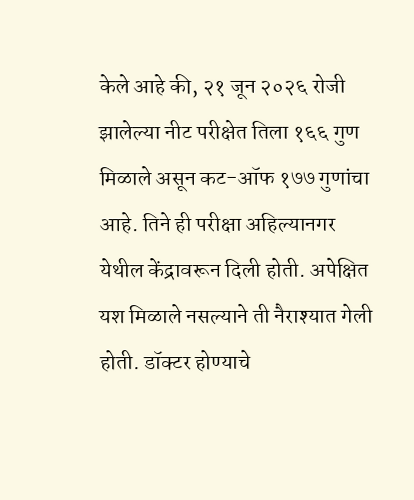केले आहे की, २१ जून २०२६ रोजी झालेल्या नीट परीक्षेत तिला १६६ गुण मिळाले असून कट-ऑफ १७७ गुणांचा आहे. तिने ही परीक्षा अहिल्यानगर येथील केंद्रावरून दिली होती. अपेक्षित यश मिळाले नसल्याने ती नैराश्यात गेली होती. डॉक्टर होण्याचे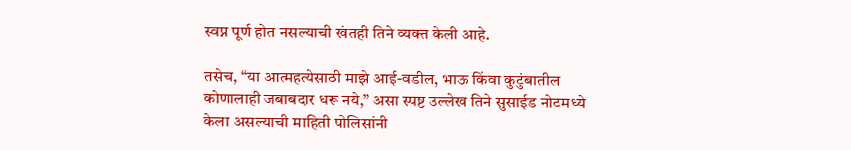स्वप्न पूर्ण होत नसल्याची खंतही तिने व्यक्त केली आहे.

तसेच, “या आत्महत्येसाठी माझे आई-वडील, भाऊ किंवा कुटुंबातील कोणालाही जबाबदार धरू नये,” असा स्पष्ट उल्लेख तिने सुसाईड नोटमध्ये केला असल्याची माहिती पोलिसांनी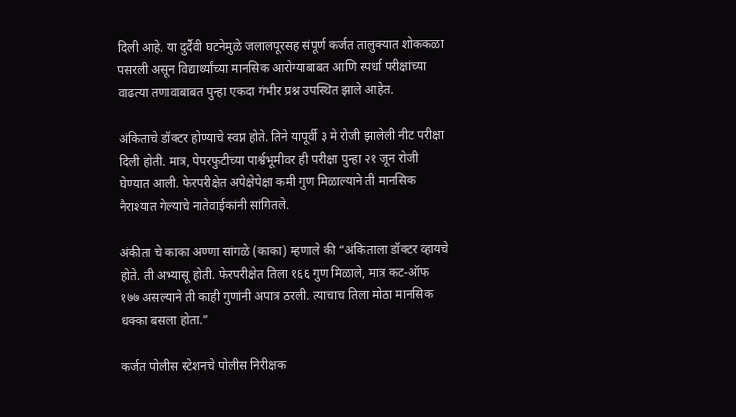दिली आहे. या दुर्दैवी घटनेमुळे जलालपूरसह संपूर्ण कर्जत तालुक्यात शोककळा पसरली असून विद्यार्थ्यांच्या मानसिक आरोग्याबाबत आणि स्पर्धा परीक्षांच्या वाढत्या तणावाबाबत पुन्हा एकदा गंभीर प्रश्न उपस्थित झाले आहेत.

अंकिताचे डॉक्टर होण्याचे स्वप्न होते. तिने यापूर्वी ३ मे रोजी झालेली नीट परीक्षा दिली होती. मात्र, पेपरफुटीच्या पार्श्वभूमीवर ही परीक्षा पुन्हा २१ जून रोजी घेण्यात आली. फेरपरीक्षेत अपेक्षेपेक्षा कमी गुण मिळाल्याने ती मानसिक नैराश्यात गेल्याचे नातेवाईकांनी सांगितले.

अंकीता चे काका अण्णा सांगळे (काका) म्हणाले की “अंकिताला डॉक्टर व्हायचे होते. ती अभ्यासू होती. फेरपरीक्षेत तिला १६६ गुण मिळाले, मात्र कट-ऑफ १७७ असल्याने ती काही गुणांनी अपात्र ठरली. त्याचाच तिला मोठा मानसिक धक्का बसला होता.”

कर्जत पोलीस स्टेशनचे पोलीस निरीक्षक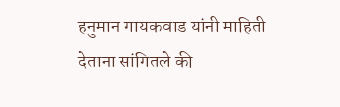हनुमान गायकवाड यांनी माहिती देताना सांगितले की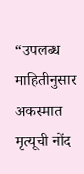“उपलब्ध माहितीनुसार अकस्मात मृत्यूची नोंद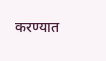करण्यात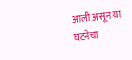आली असून या घटनेचा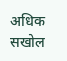अधिक सखोल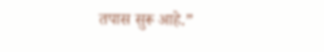तपास सुरू आहे.”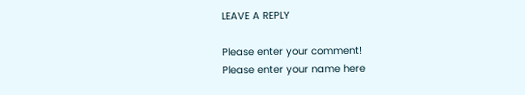LEAVE A REPLY

Please enter your comment!
Please enter your name here